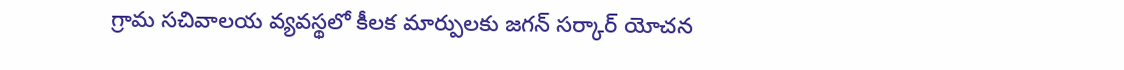గ్రామ సచివాలయ వ్యవస్థలో కీలక మార్పులకు జగన్ సర్కార్ యోచన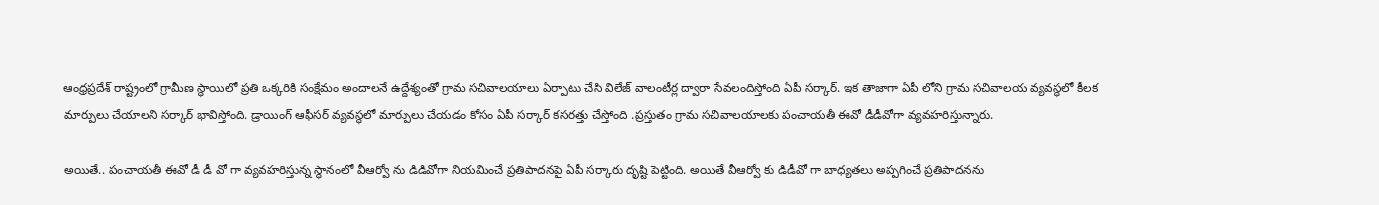ఆంధ్రప్రదేశ్ రాష్ట్రంలో గ్రామీణ స్థాయిలో ప్రతి ఒక్కరికి సంక్షేమం అందాలనే ఉద్దేశ్యంతో గ్రామ సచివాలయాలు ఏర్పాటు చేసి విలేజ్ వాలంటీర్ల ద్వారా సేవలందిస్తోంది ఏపీ సర్కార్. ఇక తాజాగా ఏపీ లోని గ్రామ సచివాలయ వ్యవస్థలో కీలక మార్పులు చేయాలని సర్కార్ భావిస్తోంది. డ్రాయింగ్ ఆఫీసర్ వ్యవస్థలో మార్పులు చేయడం కోసం ఏపీ సర్కార్ కసరత్తు చేస్తోంది .ప్రస్తుతం గ్రామ సచివాలయాలకు పంచాయతీ ఈవో డీడీవోగా వ్యవహరిస్తున్నారు.

అయితే.. పంచాయతీ ఈవో డీ డీ వో గా వ్యవహరిస్తున్న స్థానంలో వీఆర్వో ను డిడివోగా నియమించే ప్రతిపాదనపై ఏపీ సర్కారు దృష్టి పెట్టింది. అయితే వీఆర్వో కు డిడీవో గా బాధ్యతలు అప్పగించే ప్రతిపాదనను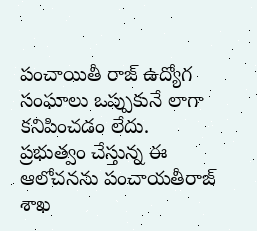పంచాయితీ రాజ్ ఉద్యోగ సంఘాలు ఒప్పుకునే లాగా కనిపించడం లేదు. ప్రభుత్వం చేస్తున్న ఈ ఆలోచనను పంచాయతీరాజ్ శాఖ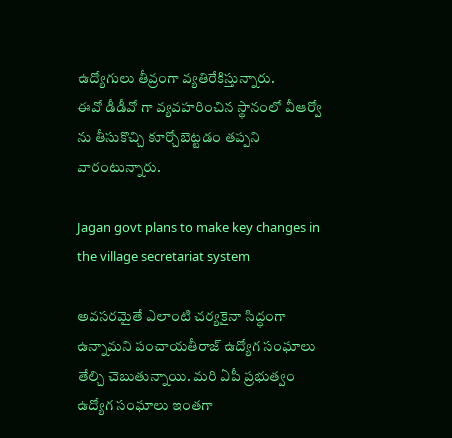ఉద్యోగులు తీవ్రంగా వ్యతిరేకిస్తున్నారు.
ఈవో డీడీవో గా వ్యవహరించిన స్థానంలో వీఆర్వో ను తీసుకొచ్చి కూర్చోబెట్టడం తప్పని వారంటున్నారు.

Jagan govt plans to make key changes in the village secretariat system

అవసరమైతే ఎలాంటి చర్యకైనా సిద్ధంగా ఉన్నామని పంచాయతీరాజ్ ఉద్యోగ సంఘాలు తేల్చి చెబుతున్నాయి. మరి ఏపీ ప్రభుత్వం ఉద్యోగ సంఘాలు ఇంతగా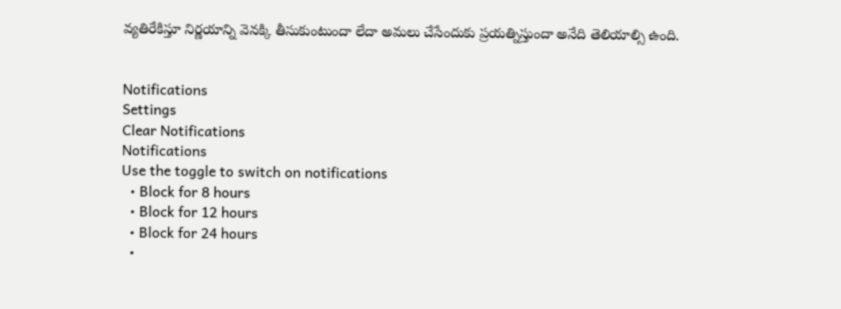వ్యతిరేకిస్తూ నిర్ణయాన్ని వెనక్కి తీసుకుంటుందా లేదా అమలు చేసేందుకు ప్రయత్నిస్తుందా అనేది తెలియాల్సి ఉంది.


Notifications
Settings
Clear Notifications
Notifications
Use the toggle to switch on notifications
  • Block for 8 hours
  • Block for 12 hours
  • Block for 24 hours
  •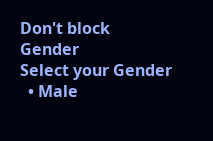Don't block
Gender
Select your Gender
  • Male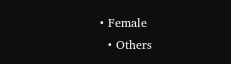• Female
  • Others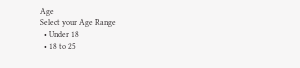Age
Select your Age Range
  • Under 18
  • 18 to 25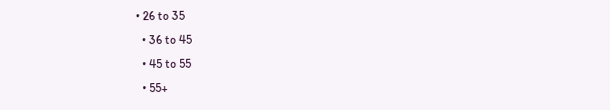• 26 to 35
  • 36 to 45
  • 45 to 55
  • 55+